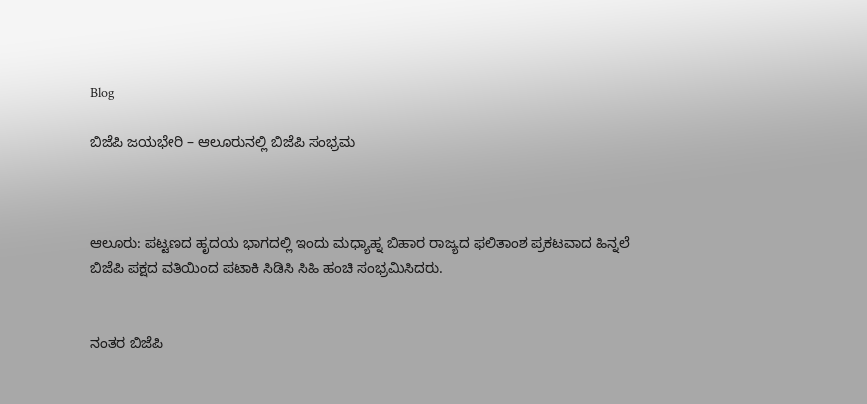Blog

ಬಿಜೆಪಿ ಜಯಭೇರಿ – ಆಲೂರುನಲ್ಲಿ ಬಿಜೆಪಿ ಸಂಭ್ರಮ



ಆಲೂರು: ಪಟ್ಟಣದ ಹೃದಯ ಭಾಗದಲ್ಲಿ ಇಂದು ಮಧ್ಯಾಹ್ನ ಬಿಹಾರ ರಾಜ್ಯದ ಫಲಿತಾಂಶ ಪ್ರಕಟವಾದ ಹಿನ್ನಲೆ ಬಿಜೆಪಿ ಪಕ್ಷದ ವತಿಯಿಂದ ಪಟಾಕಿ ಸಿಡಿಸಿ ಸಿಹಿ ಹಂಚಿ ಸಂಭ್ರಮಿಸಿದರು.


ನಂತರ ಬಿಜೆಪಿ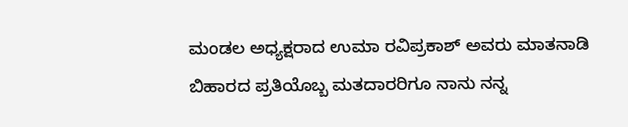ಮಂಡಲ ಅಧ್ಯಕ್ಷರಾದ ಉಮಾ ರವಿಪ್ರಕಾಶ್ ಅವರು ಮಾತನಾಡಿ ಬಿಹಾರದ ಪ್ರತಿಯೊಬ್ಬ ಮತದಾರರಿಗೂ ನಾನು ನನ್ನ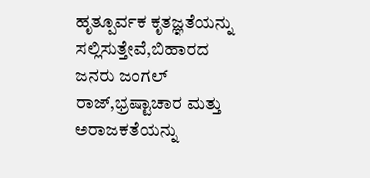ಹೃತ್ಪೂರ್ವಕ ಕೃತಜ್ಞತೆಯನ್ನು ಸಲ್ಲಿಸುತ್ತೇವೆ,ಬಿಹಾರದ ಜನರು ಜಂಗಲ್ ರಾಜ್,ಭ್ರಷ್ಟಾಚಾರ ಮತ್ತು ಅರಾಜಕತೆಯನ್ನು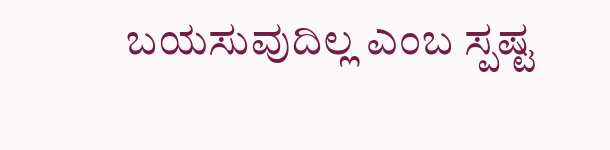ಬಯಸುವುದಿಲ್ಲ ಎಂಬ ಸ್ಪಷ್ಟ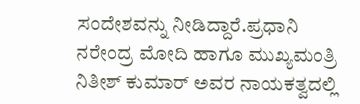ಸಂದೇಶವನ್ನು ನೀಡಿದ್ದಾರೆ.ಪ್ರಧಾನಿ ನರೇಂದ್ರ ಮೋದಿ ಹಾಗೂ ಮುಖ್ಯಮಂತ್ರಿ ನಿತೀಶ್ ಕುಮಾರ್ ಅವರ ನಾಯಕತ್ವದಲ್ಲಿ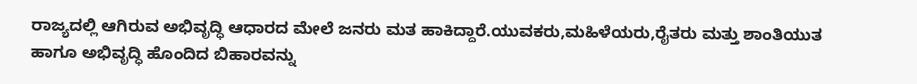ರಾಜ್ಯದಲ್ಲಿ ಆಗಿರುವ ಅಭಿವೃದ್ಧಿ ಆಧಾರದ ಮೇಲೆ ಜನರು ಮತ ಹಾಕಿದ್ದಾರೆ.ಯುವಕರು,ಮಹಿಳೆಯರು,ರೈತರು ಮತ್ತು ಶಾಂತಿಯುತ ಹಾಗೂ ಅಭಿವೃದ್ಧಿ ಹೊಂದಿದ ಬಿಹಾರವನ್ನು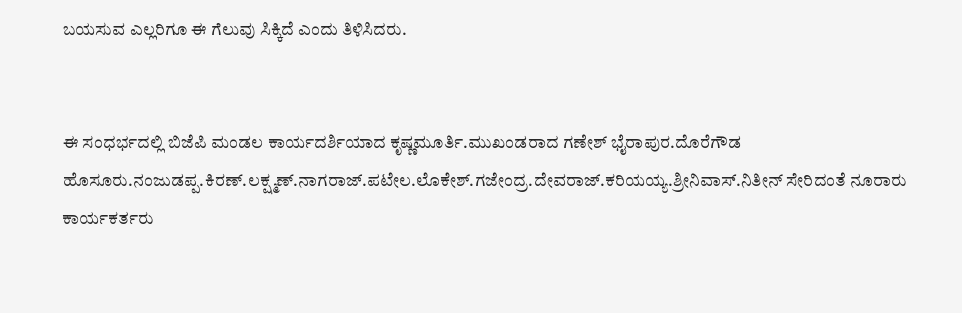ಬಯಸುವ ಎಲ್ಲರಿಗೂ ಈ ಗೆಲುವು ಸಿಕ್ಕಿದೆ ಎಂದು ತಿಳಿಸಿದರು.


ಈ ಸಂಧರ್ಭದಲ್ಲಿ ಬಿಜೆಪಿ ಮಂಡಲ ಕಾರ್ಯದರ್ಶಿಯಾದ ಕೃಷ್ಣಮೂರ್ತಿ.ಮುಖಂಡರಾದ ಗಣೇಶ್ ಭೈರಾಪುರ.ದೊರೆಗೌಡ ಹೊಸೂರು.ನಂಜುಡಪ್ಪ.ಕಿರಣ್.ಲಕ್ಷ್ಮಣ್.ನಾಗರಾಜ್.ಪಟೇಲ.ಲೊಕೇಶ್.ಗಜೇಂದ್ರ.ದೇವರಾಜ್.ಕರಿಯಯ್ಯ.ಶ್ರೀನಿವಾಸ್.ನಿತೀನ್ ಸೇರಿದಂತೆ ನೂರಾರು ಕಾರ್ಯಕರ್ತರು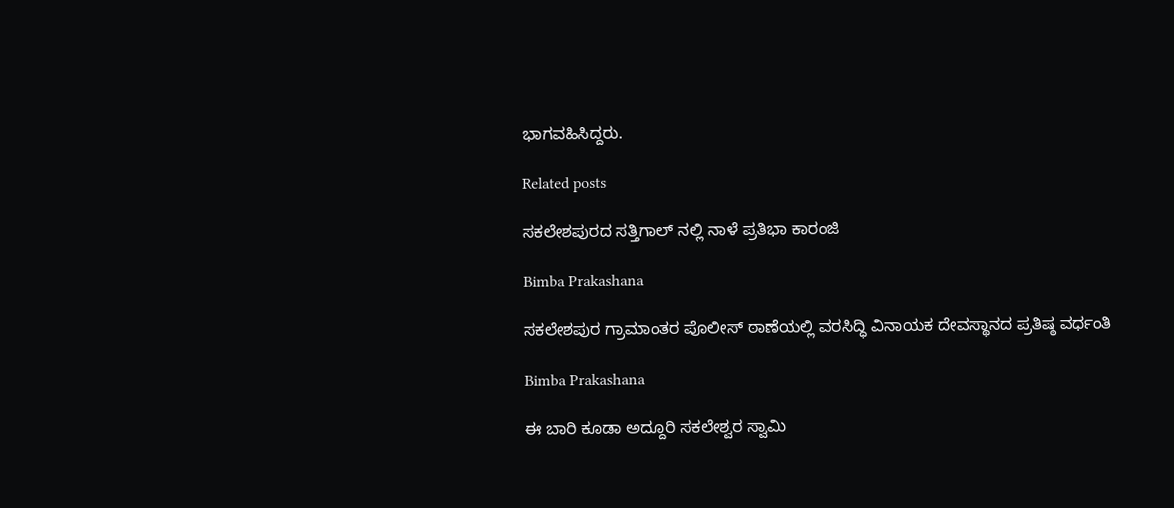ಭಾಗವಹಿಸಿದ್ದರು.

Related posts

ಸಕಲೇಶಪುರದ ಸತ್ತಿಗಾಲ್ ನಲ್ಲಿ ನಾಳೆ ಪ್ರತಿಭಾ ಕಾರಂಜಿ

Bimba Prakashana

ಸಕಲೇಶಪುರ ಗ್ರಾಮಾಂತರ ಪೊಲೀಸ್ ಠಾಣೆಯಲ್ಲಿ ವರಸಿದ್ಧಿ ವಿನಾಯಕ ದೇವಸ್ಥಾನದ ಪ್ರತಿಷ್ಠ ವರ್ಧಂತಿ

Bimba Prakashana

ಈ ಬಾರಿ ಕೂಡಾ ಅದ್ದೂರಿ ಸಕಲೇಶ್ವರ ಸ್ವಾಮಿ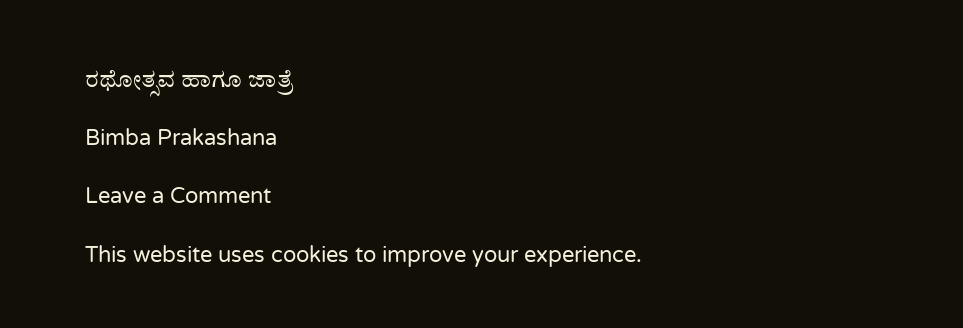ರಥೋತ್ಸವ ಹಾಗೂ ಜಾತ್ರೆ

Bimba Prakashana

Leave a Comment

This website uses cookies to improve your experience.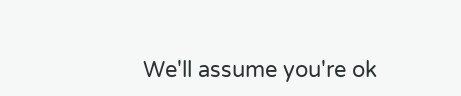We'll assume you're ok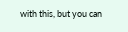with this, but you can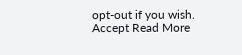opt-out if you wish. Accept Read More